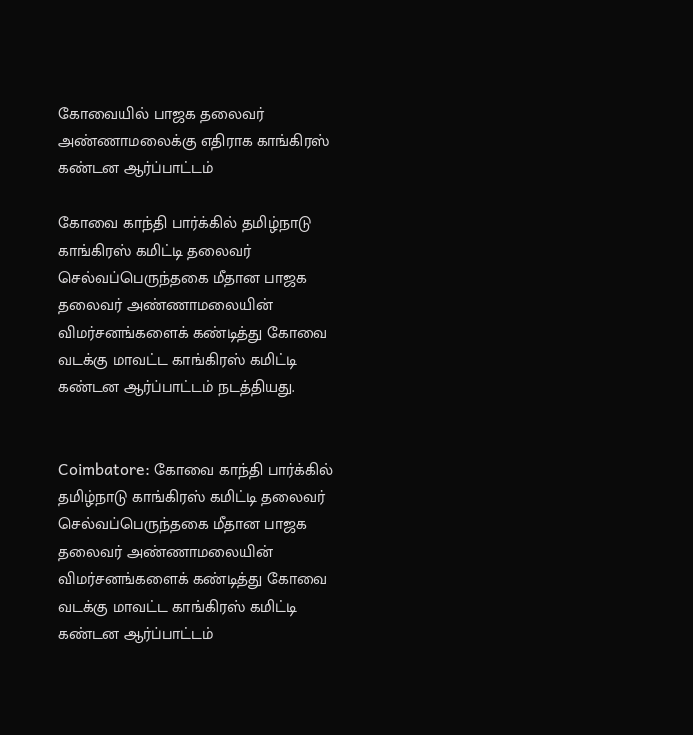கோவையில் பாஜக தலைவர் அண்ணாமலைக்கு எதிராக காங்கிரஸ் கண்டன ஆர்ப்பாட்டம்

கோவை காந்தி பார்க்கில் தமிழ்நாடு காங்கிரஸ் கமிட்டி தலைவர் செல்வப்பெருந்தகை மீதான பாஜக தலைவர் அண்ணாமலையின் விமர்சனங்களைக் கண்டித்து கோவை வடக்கு மாவட்ட காங்கிரஸ் கமிட்டி கண்டன ஆர்ப்பாட்டம் நடத்தியது.


Coimbatore: கோவை காந்தி பார்க்கில் தமிழ்நாடு காங்கிரஸ் கமிட்டி தலைவர் செல்வப்பெருந்தகை மீதான பாஜக தலைவர் அண்ணாமலையின் விமர்சனங்களைக் கண்டித்து கோவை வடக்கு மாவட்ட காங்கிரஸ் கமிட்டி கண்டன ஆர்ப்பாட்டம்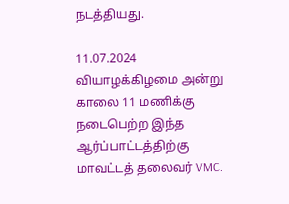நடத்தியது.

11.07.2024 வியாழக்கிழமை அன்று காலை 11 மணிக்கு நடைபெற்ற இந்த ஆர்ப்பாட்டத்திற்கு மாவட்டத் தலைவர் VMC.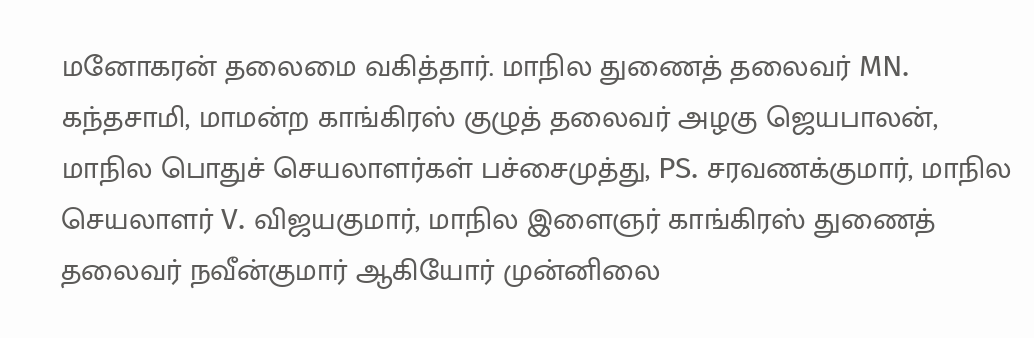மனோகரன் தலைமை வகித்தார். மாநில துணைத் தலைவர் MN. கந்தசாமி, மாமன்ற காங்கிரஸ் குழுத் தலைவர் அழகு ஜெயபாலன், மாநில பொதுச் செயலாளர்கள் பச்சைமுத்து, PS. சரவணக்குமார், மாநில செயலாளர் V. விஜயகுமார், மாநில இளைஞர் காங்கிரஸ் துணைத் தலைவர் நவீன்குமார் ஆகியோர் முன்னிலை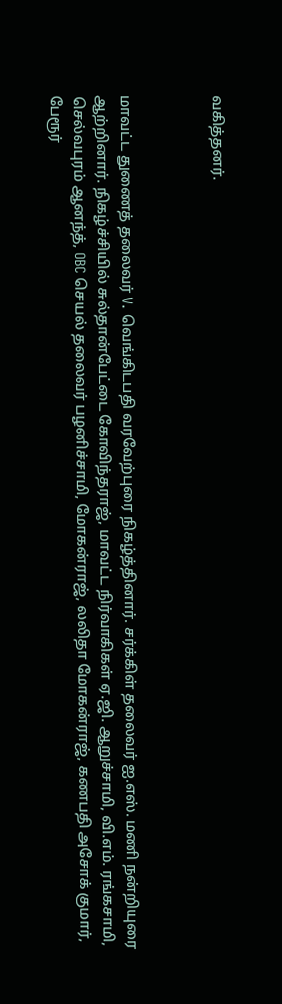வகித்தனர்.



மாவட்ட துணைத் தலைவர் V. வெங்கிடபதி வரவேற்புரை நிகழ்த்தினார். சர்க்கிள் தலைவர் ஐ.எஸ். மணி நன்றியுரை ஆற்றினார். நிகழ்ச்சியில் சுல்தான்பேட்டை கோவிந்தராஜ், மாவட்ட நிர்வாகிகள் ஏ.ஜி. ஆறுச்சாமி, வி.எம். ரங்கசாமி, செல்வபுரம் ஆனந்த், OBC செயல் தலைவர் பழனிச்சாமி, மோகன்ராஜ், லலிதா மோகன்ராஜ், கணபதி அசோக் குமார், பேரூர்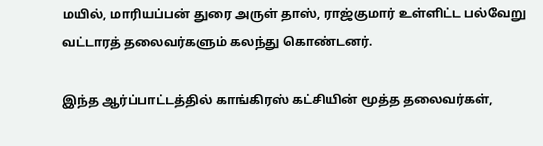மயில், மாரியப்பன் துரை அருள் தாஸ், ராஜ்குமார் உள்ளிட்ட பல்வேறு வட்டாரத் தலைவர்களும் கலந்து கொண்டனர்.

இந்த ஆர்ப்பாட்டத்தில் காங்கிரஸ் கட்சியின் மூத்த தலைவர்கள்,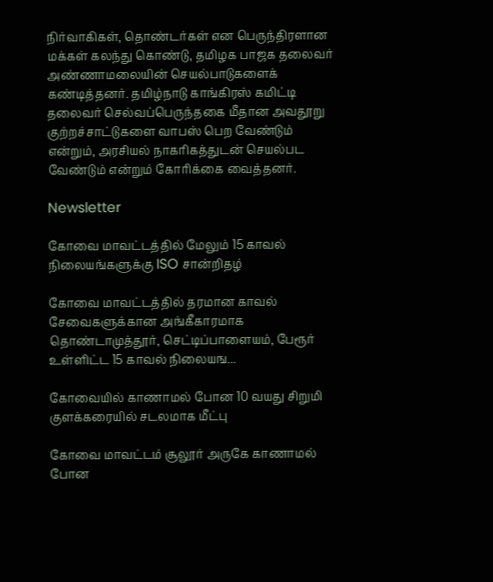நிர்வாகிகள், தொண்டர்கள் என பெருந்திரளான மக்கள் கலந்து கொண்டு, தமிழக பாஜக தலைவர் அண்ணாமலையின் செயல்பாடுகளைக் கண்டித்தனர். தமிழ்நாடு காங்கிரஸ் கமிட்டி தலைவர் செல்வப்பெருந்தகை மீதான அவதூறு குற்றச்சாட்டுகளை வாபஸ் பெற வேண்டும் என்றும், அரசியல் நாகரிகத்துடன் செயல்பட வேண்டும் என்றும் கோரிக்கை வைத்தனர்.

Newsletter

கோவை மாவட்டத்தில் மேலும் 15 காவல் நிலையங்களுக்கு ISO சான்றிதழ்

கோவை மாவட்டத்தில் தரமான காவல் சேவைகளுக்கான அங்கீகாரமாக தொண்டாமுத்தூர், செட்டிப்பாளையம், பேரூர் உள்ளிட்ட 15 காவல் நிலையங...

கோவையில் காணாமல் போன 10 வயது சிறுமி குளக்கரையில் சடலமாக மீட்பு

கோவை மாவட்டம் சூலூர் அருகே காணாமல் போன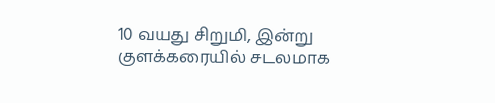10 வயது சிறுமி, இன்று குளக்கரையில் சடலமாக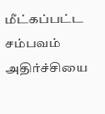மீட்கப்பட்ட சம்பவம் அதிர்ச்சியை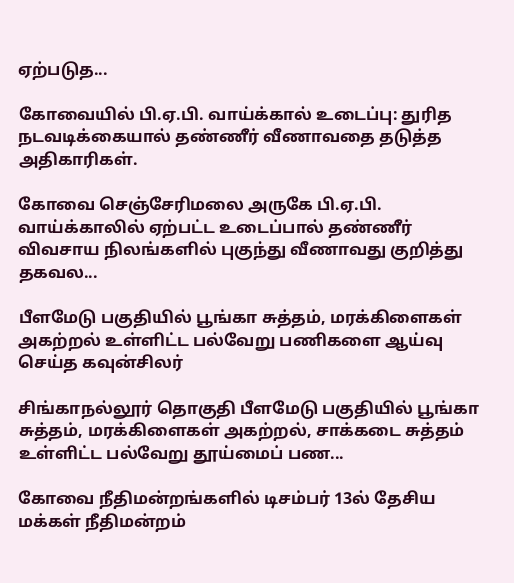ஏற்படுத...

கோவையில் பி.ஏ.பி. வாய்க்கால் உடைப்பு: துரித நடவடிக்கையால் தண்ணீர் வீணாவதை தடுத்த அதிகாரிகள்.

கோவை செஞ்சேரிமலை அருகே பி.ஏ.பி. வாய்க்காலில் ஏற்பட்ட உடைப்பால் தண்ணீர் விவசாய நிலங்களில் புகுந்து வீணாவது குறித்து  தகவல...

பீளமேடு பகுதியில் பூங்கா சுத்தம், மரக்கிளைகள் அகற்றல் உள்ளிட்ட பல்வேறு பணிகளை ஆய்வு செய்த கவுன்சிலர்

சிங்காநல்லூர் தொகுதி பீளமேடு பகுதியில் பூங்கா சுத்தம், மரக்கிளைகள் அகற்றல், சாக்கடை சுத்தம் உள்ளிட்ட பல்வேறு தூய்மைப் பண...

கோவை நீதிமன்றங்களில் டிசம்பர் 13ல் தேசிய மக்கள் நீதிமன்றம்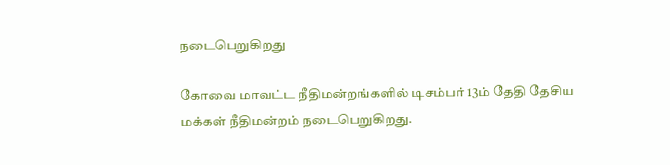நடைபெறுகிறது

கோவை மாவட்ட நீதிமன்றங்களில் டிசம்பர் 13ம் தேதி தேசிய மக்கள் நீதிமன்றம் நடைபெறுகிறது.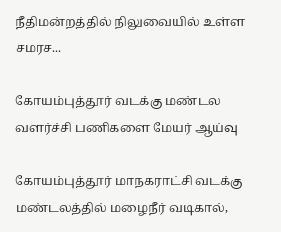நீதிமன்றத்தில் நிலுவையில் உள்ள சமரச...

கோயம்புத்தூர் வடக்கு மண்டல வளர்ச்சி பணிகளை மேயர் ஆய்வு

கோயம்புத்தூர் மாநகராட்சி வடக்கு மண்டலத்தில் மழைநீர் வடிகால்,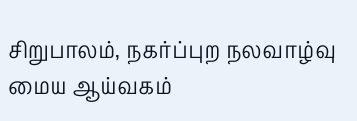சிறுபாலம், நகர்ப்புற நலவாழ்வு மைய ஆய்வகம்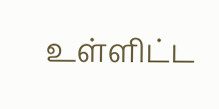உள்ளிட்ட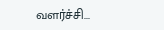வளர்ச்சி...